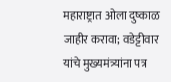महाराष्ट्रात ओला दुष्काळ जाहीर करावा; वडेट्टीवार यांचे मुख्यमंत्र्यांना पत्र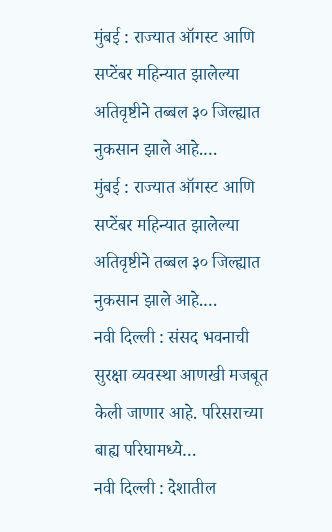मुंबई : राज्यात ऑगस्ट आणि सप्टेंबर महिन्यात झालेल्या अतिवृष्टीने तब्बल ३० जिल्ह्यात नुकसान झाले आहे.…
मुंबई : राज्यात ऑगस्ट आणि सप्टेंबर महिन्यात झालेल्या अतिवृष्टीने तब्बल ३० जिल्ह्यात नुकसान झाले आहे.…
नवी दिल्ली : संसद भवनाची सुरक्षा व्यवस्था आणखी मजबूत केली जाणार आहे. परिसराच्या बाह्य परिघामध्ये…
नवी दिल्ली : देशातील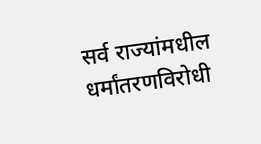सर्व राज्यांमधील धर्मांतरणविरोधी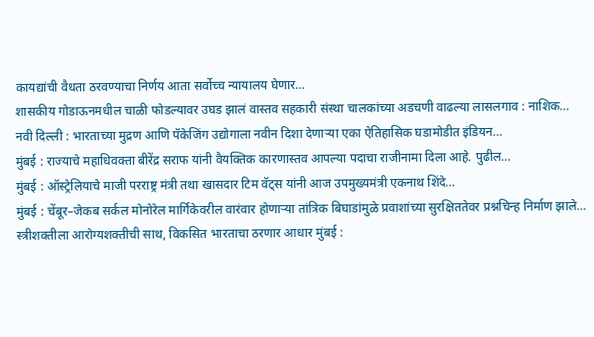कायद्यांची वैधता ठरवण्याचा निर्णय आता सर्वोच्च न्यायालय घेणार…
शासकीय गोडाऊनमधील चाळी फोडल्यावर उघड झालं वास्तव सहकारी संस्था चालकांच्या अडचणी वाढल्या लासलगाव : नाशिक…
नवी दिल्ली : भारताच्या मुद्रण आणि पॅकेजिंग उद्योगाला नवीन दिशा देणाऱ्या एका ऐतिहासिक घडामोडीत इंडियन…
मुंबई : राज्याचे महाधिवक्ता बीरेंद्र सराफ यांनी वैयक्तिक कारणास्तव आपल्या पदाचा राजीनामा दिला आहे. पुढील…
मुंबई : ऑस्ट्रेलियाचे माजी परराष्ट्र मंत्री तथा खासदार टिम वॅट्स यांनी आज उपमुख्यमंत्री एकनाथ शिंदे…
मुंबई : चेंबूर–जेकब सर्कल मोनोरेल मार्गिकेवरील वारंवार होणाऱ्या तांत्रिक बिघाडांमुळे प्रवाशांच्या सुरक्षिततेवर प्रश्नचिन्ह निर्माण झाले…
स्त्रीशक्तीला आरोग्यशक्तीची साथ, विकसित भारताचा ठरणार आधार मुंबई :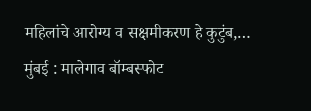महिलांचे आरोग्य व सक्षमीकरण हे कुटुंब,…
मुंबई : मालेगाव बॉम्बस्फोट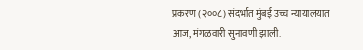प्रकरण (२००८) संदर्भात मुंबई उच्च न्यायालयात आज, मंगळवारी सुनावणी झाली.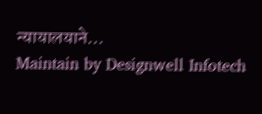न्यायालयाने…
Maintain by Designwell Infotech